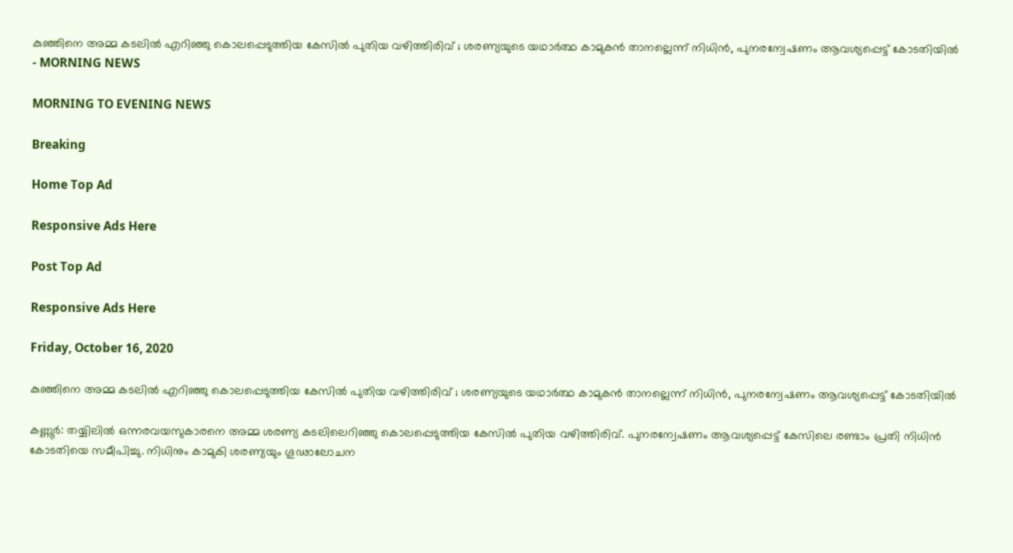കുഞ്ഞിനെ അമ്മ കടലില്‍ എറിഞ്ഞു കൊലപ്പെടുത്തിയ കേസില്‍ പുതിയ വഴിത്തിരിവ് ; ശരണ്യയുടെ യഥാര്‍ത്ഥ കാമുകന്‍ താനല്ലെന്ന് നിധിന്‍, പുനരന്വേഷണം ആവശ്യപ്പെട്ട് കോടതിയില്‍ - MORNING NEWS

MORNING TO EVENING NEWS

Breaking

Home Top Ad

Responsive Ads Here

Post Top Ad

Responsive Ads Here

Friday, October 16, 2020

കുഞ്ഞിനെ അമ്മ കടലില്‍ എറിഞ്ഞു കൊലപ്പെടുത്തിയ കേസില്‍ പുതിയ വഴിത്തിരിവ് ; ശരണ്യയുടെ യഥാര്‍ത്ഥ കാമുകന്‍ താനല്ലെന്ന് നിധിന്‍, പുനരന്വേഷണം ആവശ്യപ്പെട്ട് കോടതിയില്‍

കണ്ണൂര്‍: തയ്യിലില്‍ ഒന്നരവയസുകാരനെ അമ്മ ശരണ്യ കടലിലെറിഞ്ഞു കൊലപ്പെടുത്തിയ കേസില്‍ പുതിയ വഴിത്തിരിവ്‌. പുനരന്വേഷണം ആവശ്യപ്പെട്ട്‌ കേസിലെ രണ്ടാം പ്രതി നിധിന്‍ കോടതിയെ സമീപിച്ചു. നിധിനും കാമുകി ശരണ്യയും ഗൂഢാലോചന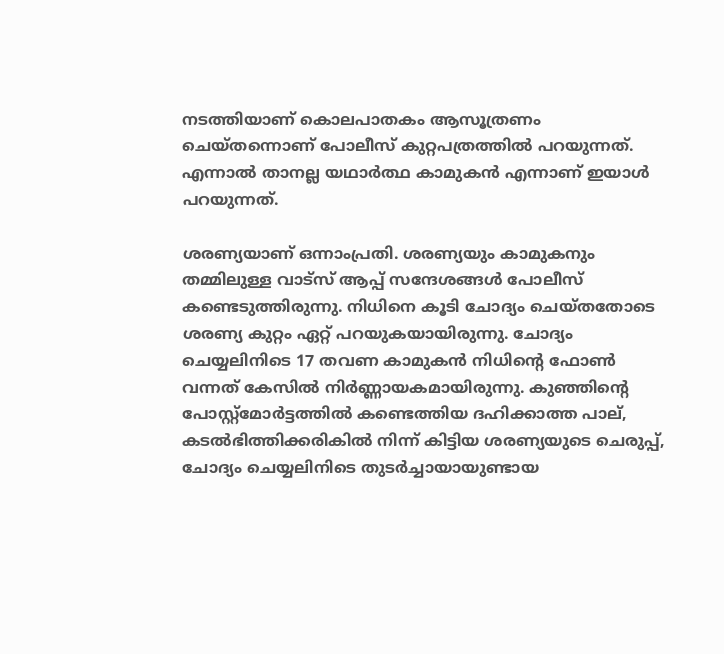നടത്തിയാണ്‌ കൊലപാതകം ആസൂത്രണം ചെയ്‌തന്നൊണ്‌ പോലീസ്‌ കുറ്റപത്രത്തില്‍ പറയുന്നത്‌. എന്നാല്‍ താനല്ല യഥാര്‍ത്ഥ കാമുകന്‍ എന്നാണ് ഇയാള്‍ പറയുന്നത്.

ശരണ്യയാണ്‌ ഒന്നാംപ്രതി. ശരണ്യയും കാമുകനും തമ്മിലുള്ള വാട്‌സ് ആപ്പ് സന്ദേശങ്ങള്‍ പോലീസ് കണ്ടെടുത്തിരുന്നു. നിധിനെ കൂടി ചോദ്യം ചെയ്തതോടെ ശരണ്യ കുറ്റം ഏറ്റ് പറയുകയായിരുന്നു. ചോദ്യം ചെയ്യലിനിടെ 17 തവണ കാമുകന്‍ നിധിന്റെ ഫോണ്‍ വന്നത് കേസില്‍ നിര്‍ണ്ണായകമായിരുന്നു. കുഞ്ഞിന്റെ പോസ്റ്റ്മോര്‍ട്ടത്തില്‍ കണ്ടെത്തിയ ദഹിക്കാത്ത പാല്, കടല്‍ഭിത്തിക്കരികില്‍ നിന്ന് കിട്ടിയ ശരണ്യയുടെ ചെരുപ്പ്, ചോദ്യം ചെയ്യലിനിടെ തുടര്‍ച്ചായായുണ്ടായ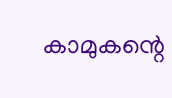കാമുകന്റെ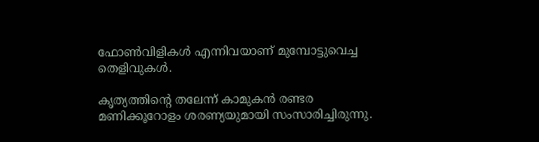ഫോണ്‍വിളികള്‍ എന്നിവയാണ് മുമ്പോട്ടുവെച്ച തെളിവുകള്‍.

കൃത്യത്തിന്റെ തലേന്ന് കാമുകന്‍ രണ്ടര മണിക്കൂറോളം ശരണ്യയുമായി സംസാരിച്ചിരുന്നു.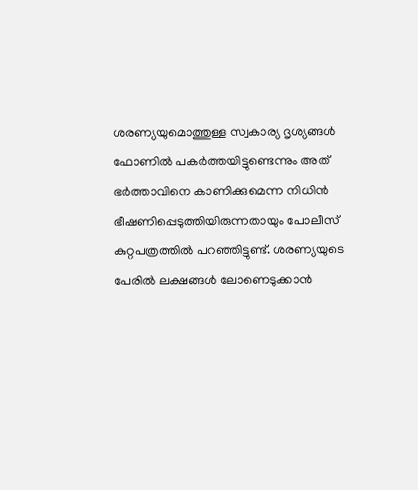ശരണ്യയുമൊത്തുള്ള സ്വകാര്യ ദൃശ്യങ്ങള്‍ ഫോണില്‍ പകര്‍ത്തയിട്ടുണ്ടെന്നും അത് ഭര്‍ത്താവിനെ കാണിക്കുമെന്ന നിധിന്‍ ഭീഷണിപ്പെടുത്തിയിരുന്നതായും പോലീസ് കുറ്റപത്രത്തില്‍ പറഞ്ഞിട്ടുണ്ട്. ശരണ്യയുടെ പേരില്‍ ലക്ഷങ്ങള്‍ ലോണെടുക്കാന്‍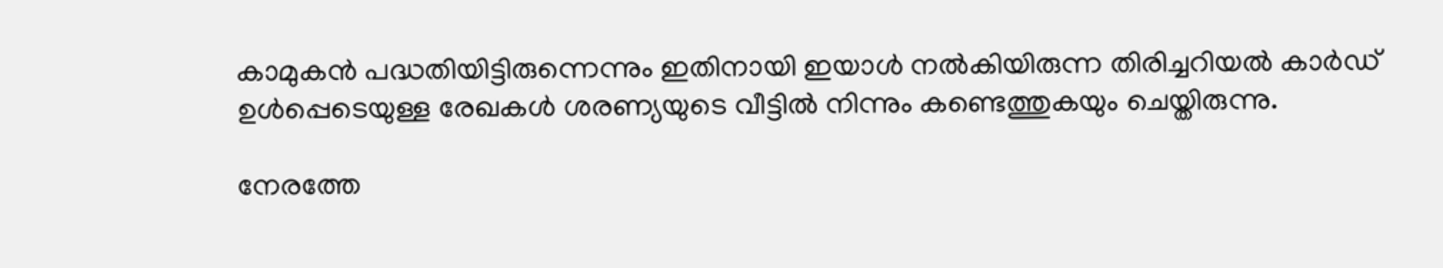കാമുകന്‍ പദ്ധതിയിട്ടിരുന്നെന്നും ഇതിനായി ഇയാള്‍ നല്‍കിയിരുന്ന തിരിച്ചറിയല്‍ കാര്‍ഡ് ഉള്‍പ്പെടെയുള്ള രേഖകള്‍ ശരണ്യയുടെ വീട്ടില്‍ നിന്നും കണ്ടെത്തുകയും ചെയ്തിരുന്നു.

നേരത്തേ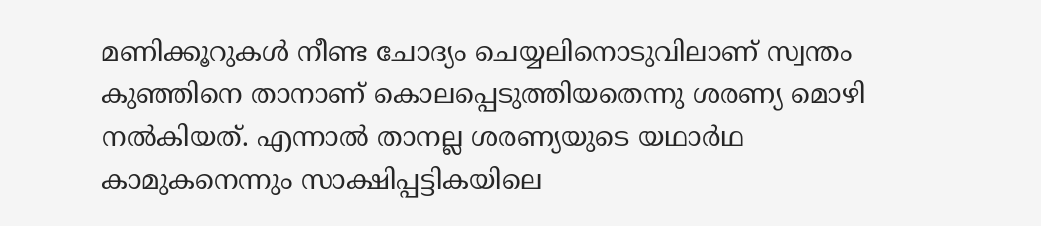മണിക്കൂറുകള്‍ നീണ്ട ചോദ്യം ചെയ്യലിനൊടുവിലാണ് സ്വന്തം കുഞ്ഞിനെ താനാണ് കൊലപ്പെടുത്തിയതെന്നു ശരണ്യ മൊഴി നല്‍കിയത്. എന്നാല്‍ താനല്ല ശരണ്യയുടെ യഥാര്‍ഥ കാമുകനെന്നും സാക്ഷിപ്പട്ടികയിലെ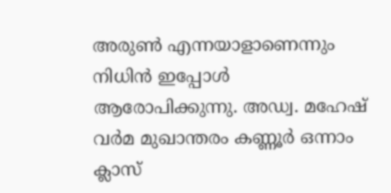അരുണ്‍ എന്നയാളാണെന്നും നിധിന്‍ ഇപ്പോള്‍ ആരോപിക്കുന്നു. അഡ്വ. മഹേഷ്‌ വര്‍മ മുഖാന്തരം കണ്ണൂര്‍ ഒന്നാം ക്ലാസ്‌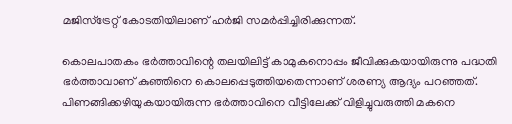മജിസ്‌ട്രേറ്റ്‌ കോടതിയിലാണ്‌ ഹര്‍ജി സമര്‍പ്പിച്ചിരിക്കുന്നത്‌.

കൊലപാതകം ഭര്‍ത്താവിന്റെ തലയിലിട്ട് കാമുകനൊപ്പം ജീവിക്കുകയായിരുന്നു പദ്ധതി ഭര്‍ത്താവാണ് കുഞ്ഞിനെ കൊലപ്പെടുത്തിയതെന്നാണ് ശരണ്യ ആദ്യം പറഞ്ഞത്. പിണങ്ങിക്കഴിയുകയായിരുന്ന ഭര്‍ത്താവിനെ വീട്ടിലേക്ക് വിളിച്ചുവരുത്തി മകനെ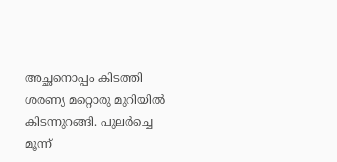അച്ഛനൊപ്പം കിടത്തി ശരണ്യ മറ്റൊരു മുറിയില്‍ കിടന്നുറങ്ങി. പുലര്‍ച്ചെ മൂന്ന്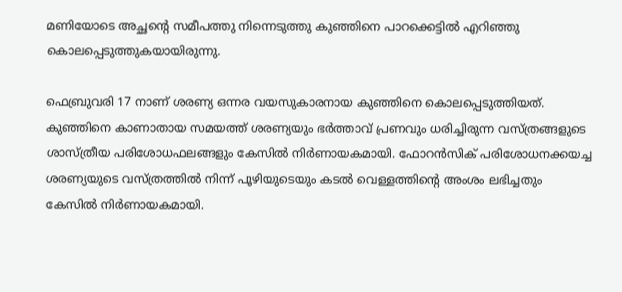മണിയോടെ അച്ഛന്റെ സമീപത്തു നിന്നെടുത്തു കുഞ്ഞിനെ പാറക്കെട്ടില്‍ എറിഞ്ഞു കൊലപ്പെടുത്തുകയായിരുന്നു.

ഫെബ്രുവരി 17 നാണ് ശരണ്യ ഒന്നര വയസുകാരനായ കുഞ്ഞിനെ കൊലപ്പെടുത്തിയത്. കുഞ്ഞിനെ കാണാതായ സമയത്ത്‌ ശരണ്യയും ഭര്‍ത്താവ്‌ പ്രണവും ധരിച്ചിരുന്ന വസ്‌ത്രങ്ങളുടെ ശാസ്‌ത്രീയ പരിശോധഫലങ്ങളും കേസില്‍ നിര്‍ണായകമായി. ഫോറന്‍സിക് പരിശോധനക്കയച്ച ശരണ്യയുടെ വസ്ത്രത്തില്‍ നിന്ന് പൂഴിയുടെയും കടല്‍ വെള്ളത്തിന്റെ അംശം ലഭിച്ചതും കേസില്‍ നിര്‍ണായകമായി.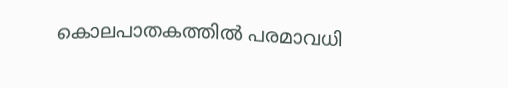കൊലപാതകത്തില്‍ പരമാവധി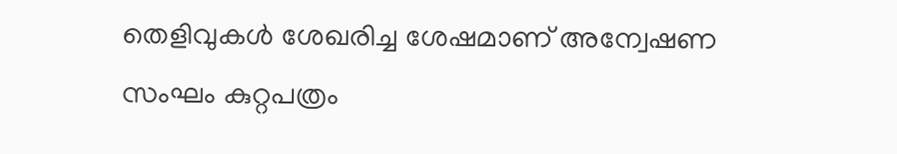തെളിവുകള്‍ ശേഖരിച്ച ശേഷമാണ് അന്വേഷണ സംഘം കുറ്റപത്രം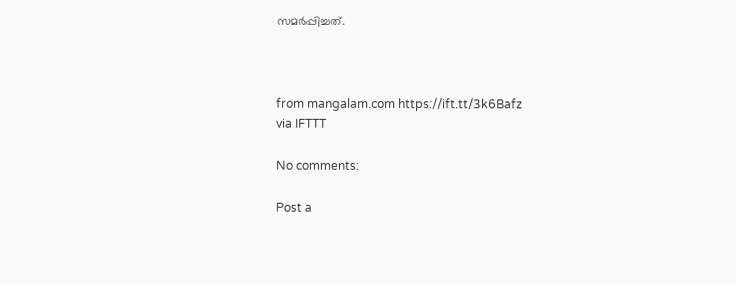സമര്‍പ്പിച്ചത്.



from mangalam.com https://ift.tt/3k6Bafz
via IFTTT

No comments:

Post a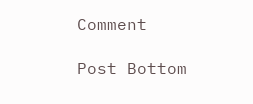Comment

Post Bottom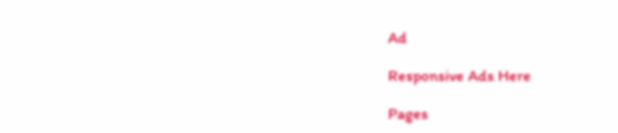Ad

Responsive Ads Here

Pages